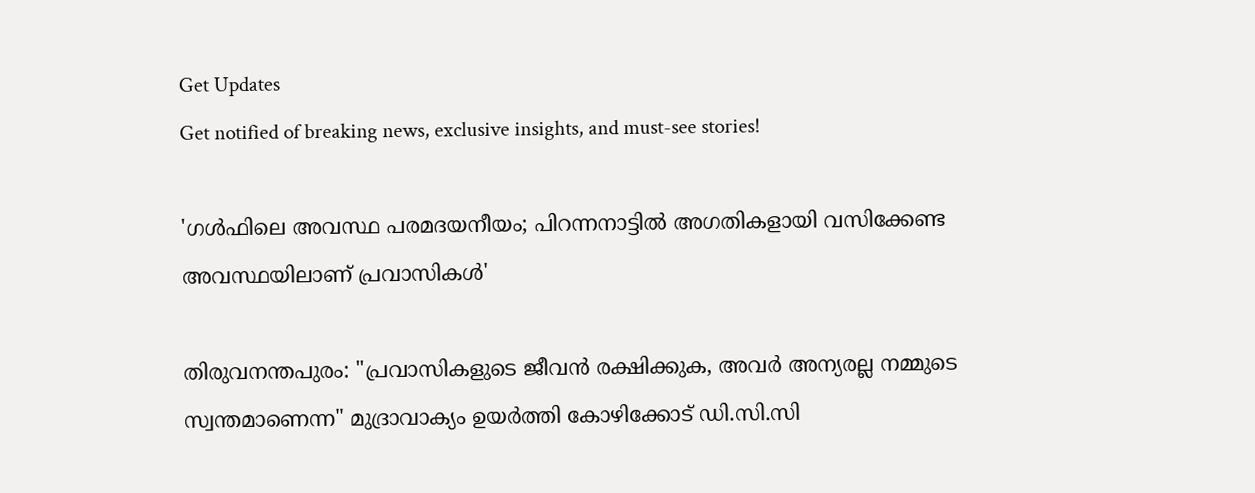Get Updates
Get notified of breaking news, exclusive insights, and must-see stories!

'ഗള്‍ഫിലെ അവസ്ഥ പരമദയനീയം; പിറന്നനാട്ടില്‍ അഗതികളായി വസിക്കേണ്ട അവസ്ഥയിലാണ് പ്രവാസികൾ'

തിരുവനന്തപുരം: "പ്രവാസികളുടെ ജീവന്‍ രക്ഷിക്കുക, അവര്‍ അന്യരല്ല നമ്മുടെ സ്വന്തമാണെന്ന" മുദ്രാവാക്യം ഉയര്‍ത്തി കോഴിക്കോട് ഡി.സി.സി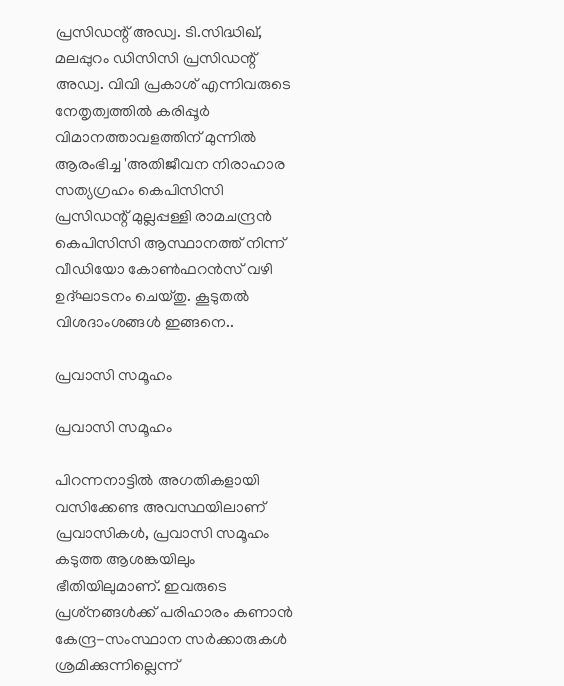പ്രസിഡന്റ് അഡ്വ. ടി.സിദ്ധിഖ്, മലപ്പുറം ഡിസിസി പ്രസിഡന്റ് അഡ്വ. വിവി പ്രകാശ് എന്നിവരുടെ നേതൃത്വത്തില്‍ കരിപ്പൂര്‍ വിമാനത്താവളത്തിന് മുന്നില്‍ ആരംഭിച്ച 'അതിജീവന നിരാഹാര സത്യഗ്രഹം കെപിസിസി പ്രസിഡന്റ് മുല്ലപ്പള്ളി രാമചന്ദ്രന്‍ കെപിസിസി ആസ്ഥാനത്ത് നിന്ന് വീഡിയോ കോണ്‍ഫറന്‍സ് വഴി ഉദ്ഘാടനം ചെയ്തു. കൂടുതല്‍ വിശദാംശങ്ങള്‍ ഇങ്ങനെ..

പ്രവാസി സമൂഹം

പ്രവാസി സമൂഹം

പിറന്നനാട്ടില്‍ അഗതികളായി വസിക്കേണ്ട അവസ്ഥയിലാണ് പ്രവാസികൾ, പ്രവാസി സമൂഹം കടുത്ത ആശങ്കയിലും ഭീതിയിലുമാണ്. ഇവരുടെ പ്രശ്‌നങ്ങള്‍ക്ക് പരിഹാരം കണാന്‍ കേന്ദ്ര-സംസ്ഥാന സര്‍ക്കാരുകള്‍ ശ്രമിക്കുന്നില്ലെന്ന്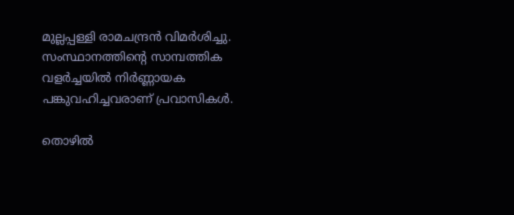മുല്ലപ്പള്ളി രാമചന്ദ്രന്‍ വിമര്‍ശിച്ചു. സംസ്ഥാനത്തിന്റെ സാമ്പത്തിക വളര്‍ച്ചയില്‍ നിര്‍ണ്ണായക പങ്കുവഹിച്ചവരാണ് പ്രവാസികള്‍.

തൊഴില്‍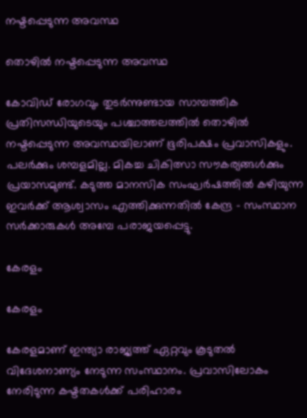നഷ്ടപ്പെടുന്ന അവസ്ഥ

തൊഴില്‍ നഷ്ടപ്പെടുന്ന അവസ്ഥ

കോവിഡ് രോഗവും തുടര്‍ന്നുണ്ടായ സാമ്പത്തിക പ്രതിസന്ധിയുടെയും പശ്ചാത്തലത്തില്‍ തൊഴില്‍ നഷ്ടപ്പെടുന്ന അവസ്ഥയിലാണ് ഭൂരിപക്ഷം പ്രവാസികളും. പലര്‍ക്കും ശമ്പളമില്ല. മികച്ച ചികിത്സാ സൗകര്യങ്ങള്‍ക്കും പ്രയാസമുണ്ട്. കടുത്ത മാനസിക സംഘര്‍ഷത്തില്‍ കഴിയുന്ന ഇവര്‍ക്ക് ആശ്വാസം എത്തിക്കുന്നതില്‍ കേന്ദ്ര - സംസ്ഥാന സർക്കാരുകൾ അമ്പേ പരാജയപ്പെട്ടു.

കേരളം

കേരളം

കേരളമാണ് ഇന്ത്യാ രാജ്യത്ത് ഏറ്റവും കൂടുതല്‍ വിദേശനാണ്യം നേടുന്ന സംസ്ഥാനം. പ്രവാസിലോകം നേരിടുന്ന കഷ്ടതകള്‍ക്ക് പരിഹാരം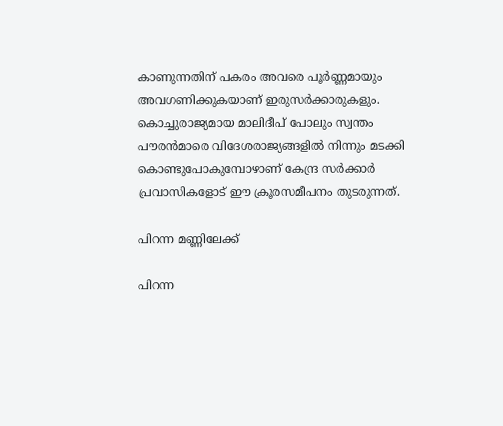കാണുന്നതിന് പകരം അവരെ പൂര്‍ണ്ണമായും അവഗണിക്കുകയാണ് ഇരുസര്‍ക്കാരുകളും. കൊച്ചുരാജ്യമായ മാലിദീപ് പോലും സ്വന്തം പൗരന്‍മാരെ വിദേശരാജ്യങ്ങളില്‍ നിന്നും മടക്കി കൊണ്ടുപോകുമ്പോഴാണ് കേന്ദ്ര സര്‍ക്കാര്‍ പ്രവാസികളോട് ഈ ക്രൂരസമീപനം തുടരുന്നത്.

പിറന്ന മണ്ണിലേക്ക്

പിറന്ന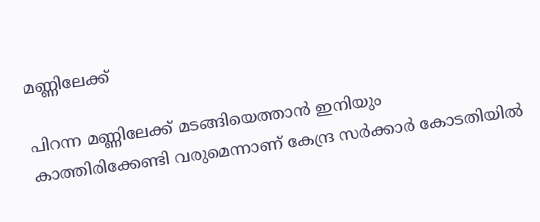മണ്ണിലേക്ക്

പിറന്ന മണ്ണിലേക്ക് മടങ്ങിയെത്താന്‍ ഇനിയും കാത്തിരിക്കേണ്ടി വരുമെന്നാണ് കേന്ദ്ര സര്‍ക്കാര്‍ കോടതിയില്‍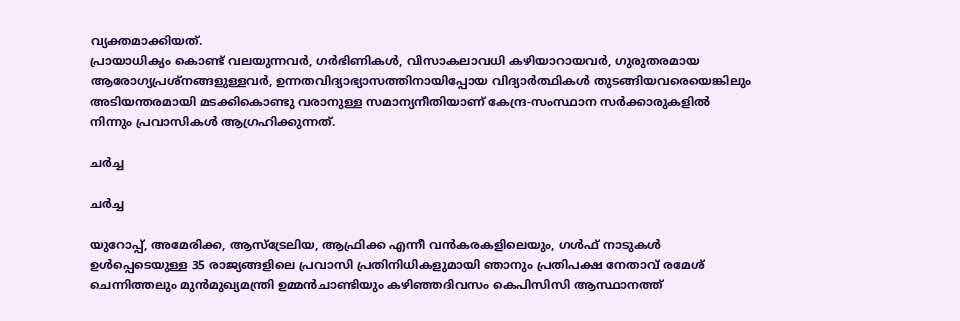വ്യക്തമാക്കിയത്.
പ്രായാധിക്യം കൊണ്ട് വലയുന്നവർ, ഗര്‍ഭിണികള്‍, വിസാകലാവധി കഴിയാറായവര്‍, ഗുരുതരമായ ആരോഗ്യപ്രശ്‌നങ്ങളുള്ളവര്‍, ഉന്നതവിദ്യാഭ്യാസത്തിനായിപ്പോയ വിദ്യാര്‍ത്ഥികള്‍ തുടങ്ങിയവരെയെങ്കിലും അടിയന്തരമായി മടക്കികൊണ്ടു വരാനുള്ള സമാന്യനീതിയാണ് കേന്ദ്ര-സംസ്ഥാന സര്‍ക്കാരുകളില്‍ നിന്നും പ്രവാസികള്‍ ആഗ്രഹിക്കുന്നത്.

ചര്‍ച്ച

ചര്‍ച്ച

യുറോപ്പ്, അമേരിക്ക, ആസ്‌ട്രേലിയ, ആഫ്രിക്ക എന്നീ വൻകരകളിലെയും, ഗള്‍ഫ് നാടുകൾ ഉൾപ്പെടെയുള്ള 35 രാജ്യങ്ങളിലെ പ്രവാസി പ്രതിനിധികളുമായി ഞാനും പ്രതിപക്ഷ നേതാവ് രമേശ് ചെന്നിത്തലും മുന്‍മുഖ്യമന്ത്രി ഉമ്മന്‍ചാണ്ടിയും കഴിഞ്ഞദിവസം കെപിസിസി ആസ്ഥാനത്ത്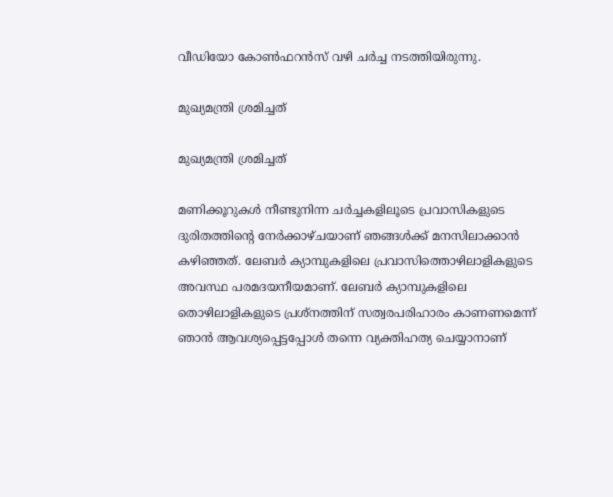വീഡിയോ കോണ്‍ഫറന്‍സ് വഴി ചര്‍ച്ച നടത്തിയിരുന്നു.

മുഖ്യമന്ത്രി ശ്രമിച്ചത്

മുഖ്യമന്ത്രി ശ്രമിച്ചത്

മണിക്കൂറുകൾ നീണ്ടുനിന്ന ചർച്ചകളിലൂടെ പ്രവാസികളുടെ ദുരിതത്തിന്റെ നേര്‍ക്കാഴ്ചയാണ് ഞങ്ങൾക്ക് മനസിലാക്കാന്‍ കഴിഞ്ഞത്. ലേബര്‍ ക്യാമ്പുകളിലെ പ്രവാസിത്തൊഴിലാളികളുടെ അവസ്ഥ പരമദയനീയമാണ്. ലേബര്‍ ക്യാമ്പുകളിലെ തൊഴിലാളികളുടെ പ്രശ്‌നത്തിന് സത്വരപരിഹാരം കാണണമെന്ന് ഞാൻ ആവശ്യപ്പെട്ടപ്പോള്‍ തന്നെ വ്യക്തിഹത്യ ചെയ്യാനാണ്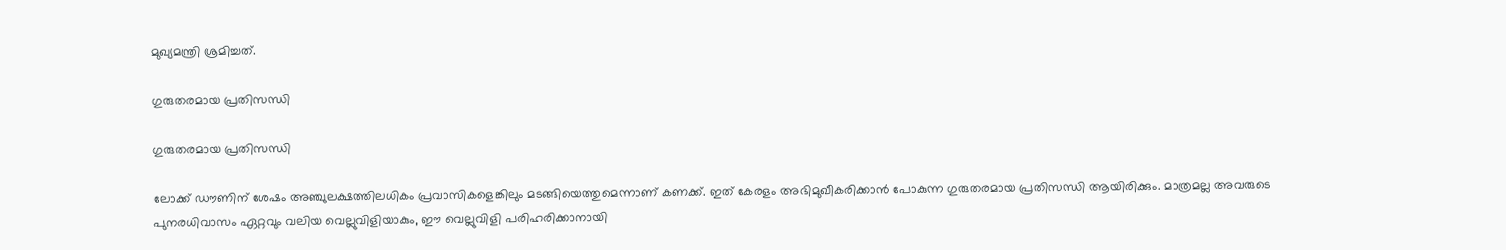മുഖ്യമന്ത്രി ശ്രമിച്ചത്.

ഗുരുതരമായ പ്രതിസന്ധി

ഗുരുതരമായ പ്രതിസന്ധി

ലോക്ക് ഡൗണിന് ശേഷം അഞ്ചുലക്ഷത്തിലധികം പ്രവാസികളെങ്കിലും മടങ്ങിയെത്തുമെന്നാണ് കണക്ക്. ഇത് കേരളം അഭിമുഖീകരിക്കാൻ പോകുന്ന ഗുരുതരമായ പ്രതിസന്ധി ആയിരിക്കും. മാത്രമല്ല അവരുടെ പുനരധിവാസം ഏറ്റവും വലിയ വെല്ലുവിളിയാകും, ഈ വെല്ലുവിളി പരിഹരിക്കാനായി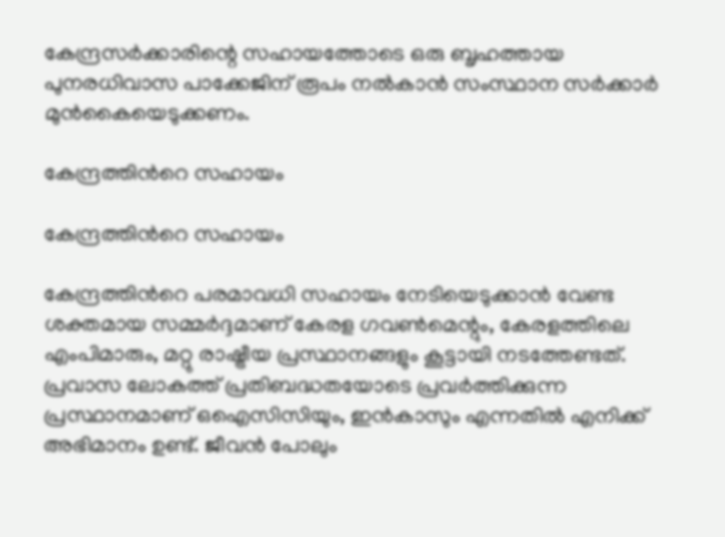കേന്ദ്രസര്‍ക്കാരിന്റെ സഹായത്തോടെ ഒരു ബൃഹത്തായ പുനരധിവാസ പാക്കേജിന് രൂപം നല്‍കാന്‍ സംസ്ഥാന സര്‍ക്കാര്‍ മുന്‍കൈയെടുക്കണം.

കേന്ദ്രത്തിൻറെ സഹായം

കേന്ദ്രത്തിൻറെ സഹായം

കേന്ദ്രത്തിൻറെ പരമാവധി സഹായം നേടിയെടുക്കാൻ വേണ്ട ശക്തമായ സമ്മർദ്ദമാണ് കേരള ഗവൺമെന്റും, കേരളത്തിലെ എംപിമാരും, മറ്റു രാഷ്ട്രീയ പ്രസ്ഥാനങ്ങളും കൂട്ടായി നടത്തേണ്ടത്. പ്രവാസ ലോകത്ത് പ്രതിബദ്ധതയോടെ പ്രവർത്തിക്കുന്ന പ്രസ്ഥാനമാണ് ഒഐസിസിയും, ഇൻകാസും എന്നതിൽ എനിക്ക് അഭിമാനം ഉണ്ട്. ജീവൻ പോലും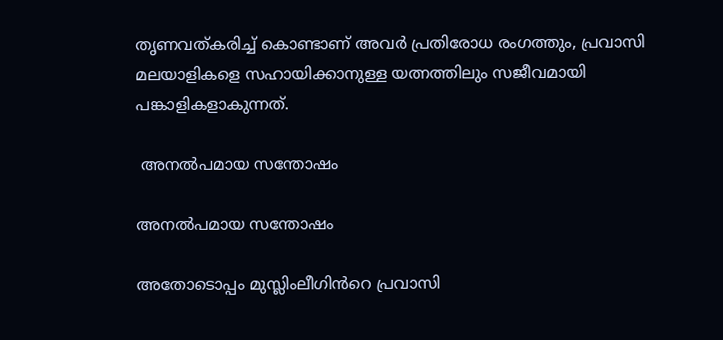തൃണവത്കരിച്ച് കൊണ്ടാണ് അവർ പ്രതിരോധ രംഗത്തും, പ്രവാസി മലയാളികളെ സഹായിക്കാനുള്ള യത്നത്തിലും സജീവമായി പങ്കാളികളാകുന്നത്.

 അനൽപമായ സന്തോഷം

അനൽപമായ സന്തോഷം

അതോടൊപ്പം മുസ്ലിംലീഗിൻറെ പ്രവാസി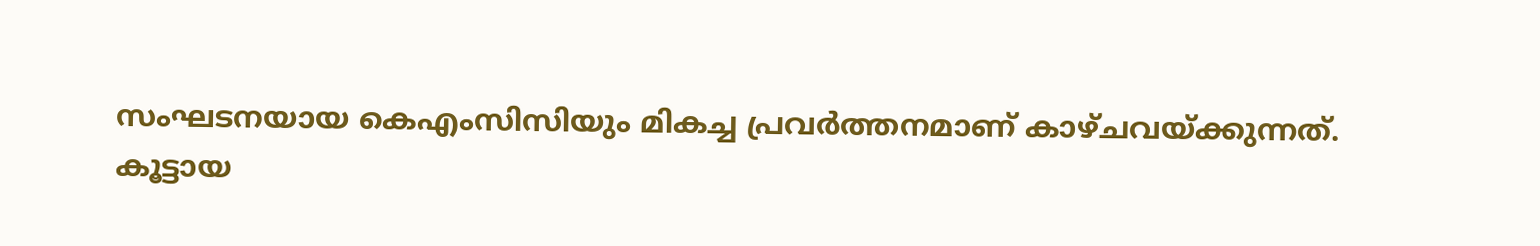സംഘടനയായ കെഎംസിസിയും മികച്ച പ്രവർത്തനമാണ് കാഴ്ചവയ്ക്കുന്നത്.
കൂട്ടായ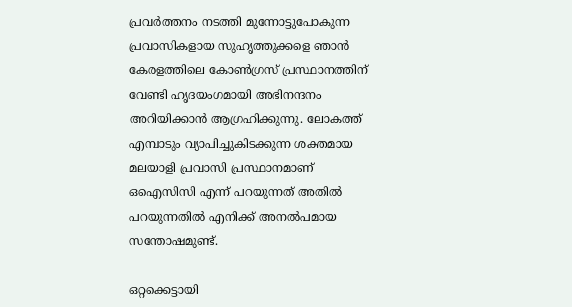പ്രവർത്തനം നടത്തി മുന്നോട്ടുപോകുന്ന പ്രവാസികളായ സുഹൃത്തുക്കളെ ഞാൻ കേരളത്തിലെ കോൺഗ്രസ് പ്രസ്ഥാനത്തിന് വേണ്ടി ഹൃദയംഗമായി അഭിനന്ദനം അറിയിക്കാൻ ആഗ്രഹിക്കുന്നു. ലോകത്ത് എമ്പാടും വ്യാപിച്ചുകിടക്കുന്ന ശക്തമായ മലയാളി പ്രവാസി പ്രസ്ഥാനമാണ് ഒഐസിസി എന്ന് പറയുന്നത് അതിൽ പറയുന്നതിൽ എനിക്ക് അനൽപമായ സന്തോഷമുണ്ട്.

ഒറ്റക്കെട്ടായി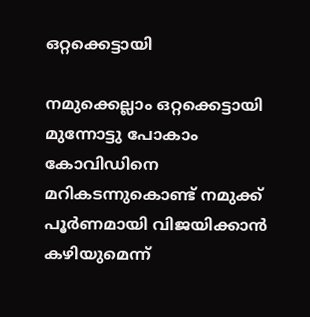ഒറ്റക്കെട്ടായി

നമുക്കെല്ലാം ഒറ്റക്കെട്ടായി മുന്നോട്ടു പോകാം കോവിഡിനെ മറികടന്നുകൊണ്ട് നമുക്ക് പൂർണമായി വിജയിക്കാൻ കഴിയുമെന്ന്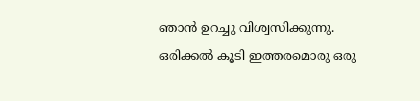ഞാൻ ഉറച്ചു വിശ്വസിക്കുന്നു. ഒരിക്കൽ കൂടി ഇത്തരമൊരു ഒരു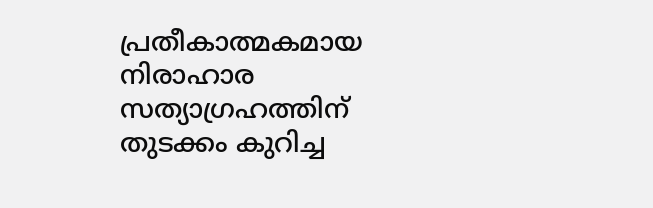പ്രതീകാത്മകമായ നിരാഹാര സത്യാഗ്രഹത്തിന് തുടക്കം കുറിച്ച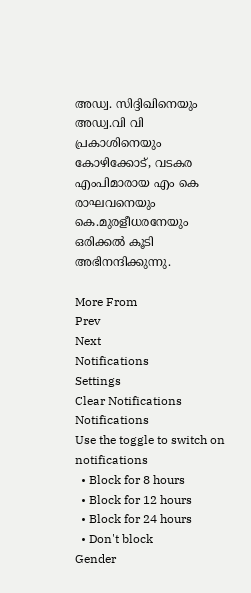അഡ്വ. സിദ്ദിഖിനെയും അഡ്വ.വി വി പ്രകാശിനെയും കോഴിക്കോട്, വടകര എംപിമാരായ എം കെ രാഘവനെയും കെ.മുരളീധരനേയും ഒരിക്കൽ കൂടി അഭിനന്ദിക്കുന്നു.

More From
Prev
Next
Notifications
Settings
Clear Notifications
Notifications
Use the toggle to switch on notifications
  • Block for 8 hours
  • Block for 12 hours
  • Block for 24 hours
  • Don't block
Gender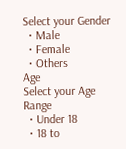Select your Gender
  • Male
  • Female
  • Others
Age
Select your Age Range
  • Under 18
  • 18 to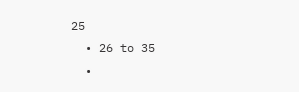25
  • 26 to 35
  •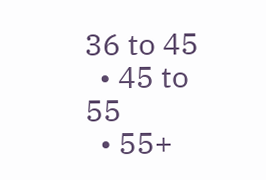36 to 45
  • 45 to 55
  • 55+